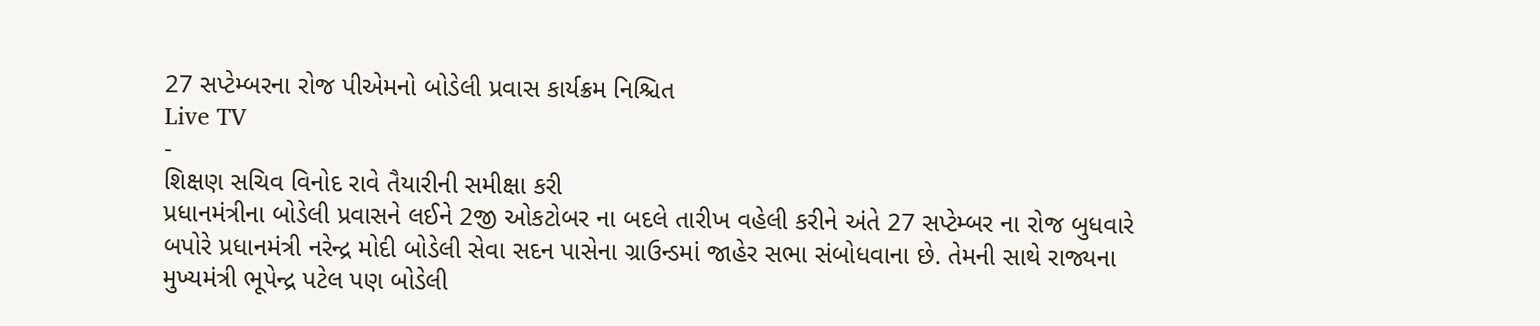27 સપ્ટેમ્બરના રોજ પીએમનો બોડેલી પ્રવાસ કાર્યક્રમ નિશ્ચિત
Live TV
-
શિક્ષણ સચિવ વિનોદ રાવે તૈયારીની સમીક્ષા કરી
પ્રધાનમંત્રીના બોડેલી પ્રવાસને લઈને 2જી ઓકટોબર ના બદલે તારીખ વહેલી કરીને અંતે 27 સપ્ટેમ્બર ના રોજ બુધવારે બપોરે પ્રધાનમંત્રી નરેન્દ્ર મોદી બોડેલી સેવા સદન પાસેના ગ્રાઉન્ડમાં જાહેર સભા સંબોધવાના છે. તેમની સાથે રાજ્યના મુખ્યમંત્રી ભૂપેન્દ્ર પટેલ પણ બોડેલી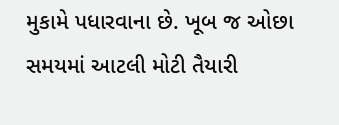મુકામે પધારવાના છે. ખૂબ જ ઓછા સમયમાં આટલી મોટી તૈયારી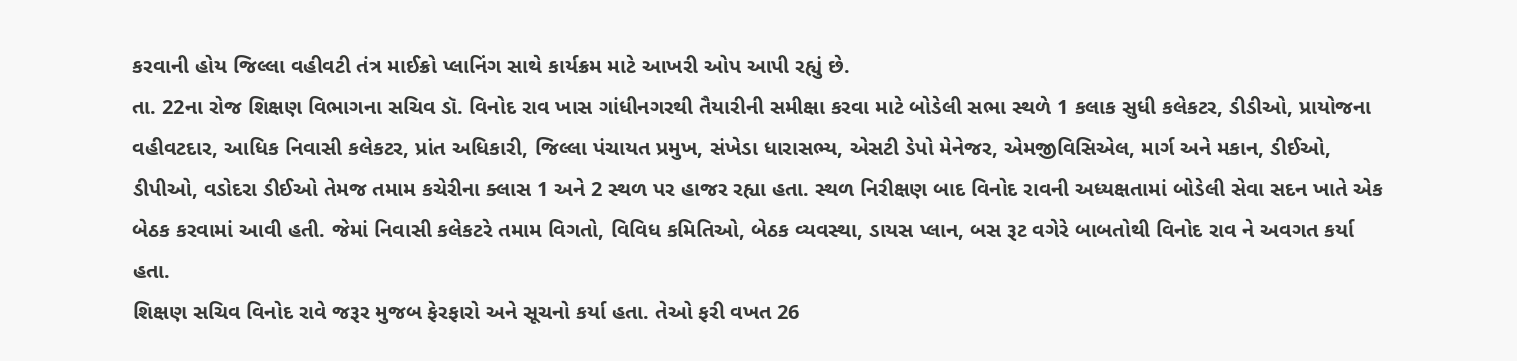કરવાની હોય જિલ્લા વહીવટી તંત્ર માઈક્રો પ્લાનિંગ સાથે કાર્યક્રમ માટે આખરી ઓપ આપી રહ્યું છે.
તા. 22ના રોજ શિક્ષણ વિભાગના સચિવ ડૉ. વિનોદ રાવ ખાસ ગાંધીનગરથી તૈયારીની સમીક્ષા કરવા માટે બોડેલી સભા સ્થળે 1 કલાક સુધી કલેકટર, ડીડીઓ, પ્રાયોજના વહીવટદાર, આધિક નિવાસી કલેકટર, પ્રાંત અધિકારી, જિલ્લા પંચાયત પ્રમુખ, સંખેડા ધારાસભ્ય, એસટી ડેપો મેનેજર, એમજીવિસિએલ, માર્ગ અને મકાન, ડીઈઓ, ડીપીઓ, વડોદરા ડીઈઓ તેમજ તમામ કચેરીના ક્લાસ 1 અને 2 સ્થળ પર હાજર રહ્યા હતા. સ્થળ નિરીક્ષણ બાદ વિનોદ રાવની અધ્યક્ષતામાં બોડેલી સેવા સદન ખાતે એક બેઠક કરવામાં આવી હતી. જેમાં નિવાસી કલેકટરે તમામ વિગતો, વિવિધ કમિતિઓ, બેઠક વ્યવસ્થા, ડાયસ પ્લાન, બસ રૂટ વગેરે બાબતોથી વિનોદ રાવ ને અવગત કર્યા હતા.
શિક્ષણ સચિવ વિનોદ રાવે જરૂર મુજબ ફેરફારો અને સૂચનો કર્યા હતા. તેઓ ફરી વખત 26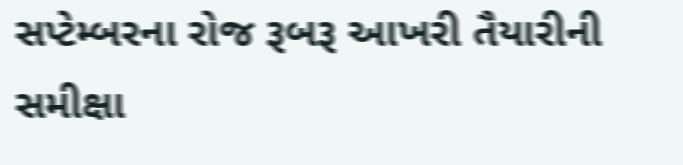સપ્ટેમ્બરના રોજ રૂબરૂ આખરી તૈયારીની સમીક્ષા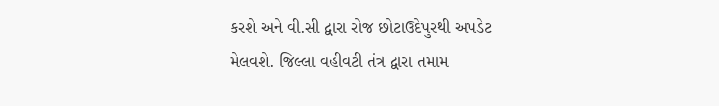કરશે અને વી.સી દ્વારા રોજ છોટાઉદેપુરથી અપડેટ મેલવશે. જિલ્લા વહીવટી તંત્ર દ્વારા તમામ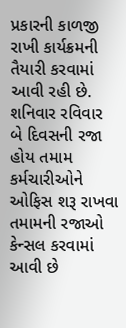પ્રકારની કાળજી રાખી કાર્યક્રમની તૈયારી કરવામાં આવી રહી છે. શનિવાર રવિવાર બે દિવસની રજા હોય તમામ કર્મચારીઓને ઓફિસ શરૂ રાખવા તમામની રજાઓ કેન્સલ કરવામાં આવી છે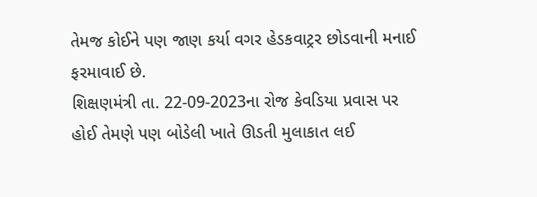તેમજ કોઈને પણ જાણ કર્યા વગર હેડકવાટ્રર છોડવાની મનાઈ ફરમાવાઈ છે.
શિક્ષણમંત્રી તા. 22-09-2023ના રોજ કેવડિયા પ્રવાસ પર હોઈ તેમણે પણ બોડેલી ખાતે ઊડતી મુલાકાત લઈ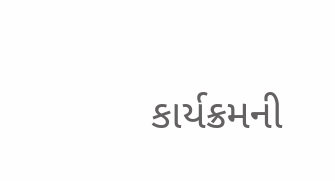કાર્યક્રમની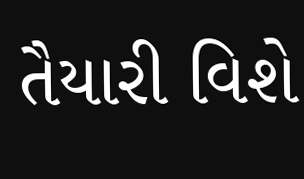તૈયારી વિશે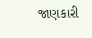જાણકારી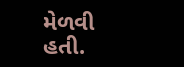મેળવી હતી.